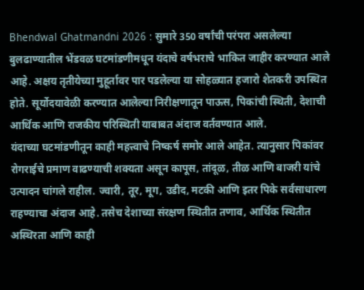Bhendwal Ghatmandni 2026 : सुमारे 350 वर्षांची परंपरा असलेल्या बुलढाण्यातील भेंडवळ घटमांडणीमधून यंदाचे वर्षभराचे भाकित जाहीर करण्यात आले आहे. अक्षय तृतीयेच्या मुहूर्तावर पार पडलेल्या या सोहळ्यात हजारो शेतकरी उपस्थित होते. सूर्योदयावेळी करण्यात आलेल्या निरीक्षणातून पाऊस, पिकांची स्थिती, देशाची आर्थिक आणि राजकीय परिस्थिती याबाबत अंदाज वर्तवण्यात आले.
यंदाच्या घटमांडणीतून काही महत्त्वाचे निष्कर्ष समोर आले आहेत. त्यानुसार पिकांवर रोगराईचे प्रमाण वाढण्याची शक्यता असून कापूस, तांदूळ, तीळ आणि बाजरी यांचे उत्पादन चांगले राहील. ज्वारी, तूर, मूग, उडीद, मटकी आणि इतर पिके सर्वसाधारण राहण्याचा अंदाज आहे. तसेच देशाच्या संरक्षण स्थितीत तणाव, आर्थिक स्थितीत अस्थिरता आणि काही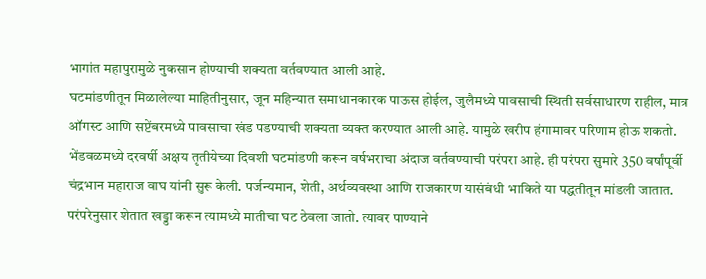भागांत महापुरामुळे नुकसान होण्याची शक्यता वर्तवण्यात आली आहे.
घटमांडणीतून मिळालेल्या माहितीनुसार, जून महिन्यात समाधानकारक पाऊस होईल, जुलैमध्ये पावसाची स्थिती सर्वसाधारण राहील, मात्र ऑगस्ट आणि सप्टेंबरमध्ये पावसाचा खंड पडण्याची शक्यता व्यक्त करण्यात आली आहे. यामुळे खरीप हंगामावर परिणाम होऊ शकतो.
भेंडवळमध्ये दरवर्षी अक्षय तृतीयेच्या दिवशी घटमांडणी करून वर्षभराचा अंदाज वर्तवण्याची परंपरा आहे. ही परंपरा सुमारे 350 वर्षांपूर्वी चंद्रभान महाराज वाघ यांनी सुरू केली. पर्जन्यमान, शेती, अर्थव्यवस्था आणि राजकारण यासंबंधी भाकिते या पद्धतीतून मांडली जातात.
परंपरेनुसार शेतात खड्डा करून त्यामध्ये मातीचा घट ठेवला जातो. त्यावर पाण्याने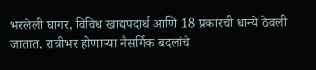भरलेली घागर, विविध खाद्यपदार्थ आणि 18 प्रकारची धान्ये ठेवली जातात. रात्रीभर होणाऱ्या नैसर्गिक बदलांचे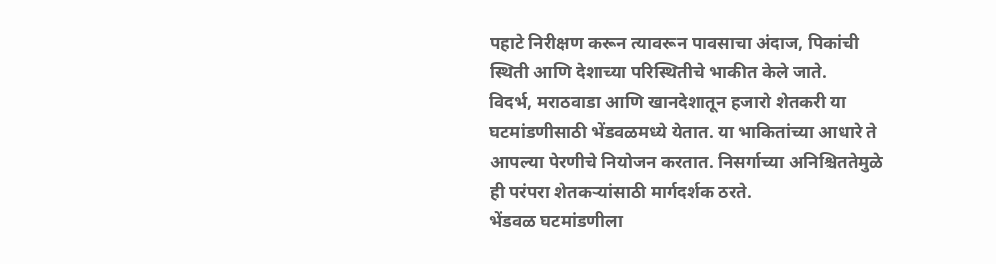पहाटे निरीक्षण करून त्यावरून पावसाचा अंदाज, पिकांची स्थिती आणि देशाच्या परिस्थितीचे भाकीत केले जाते.
विदर्भ, मराठवाडा आणि खानदेशातून हजारो शेतकरी या घटमांडणीसाठी भेंडवळमध्ये येतात. या भाकितांच्या आधारे ते आपल्या पेरणीचे नियोजन करतात. निसर्गाच्या अनिश्चिततेमुळे ही परंपरा शेतकऱ्यांसाठी मार्गदर्शक ठरते.
भेंडवळ घटमांडणीला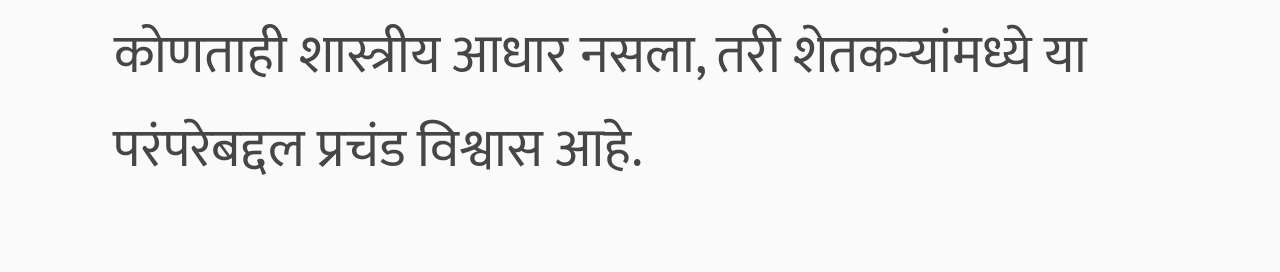कोणताही शास्त्रीय आधार नसला, तरी शेतकऱ्यांमध्ये या परंपरेबद्दल प्रचंड विश्वास आहे.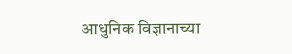आधुनिक विज्ञानाच्या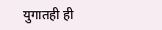युगातही ही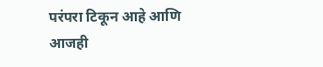परंपरा टिकून आहे आणि आजही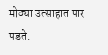मोठ्या उत्साहात पार पडते.